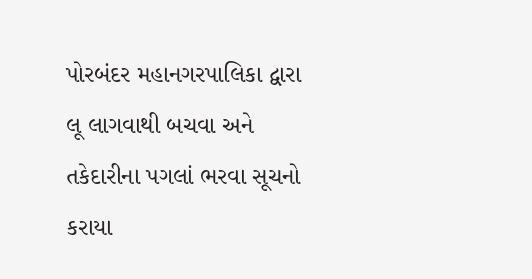પોરબંદર મહાનગરપાલિકા દ્વારા લૂ લાગવાથી બચવા અને તકેદારીના પગલાં ભરવા સૂચનો કરાયા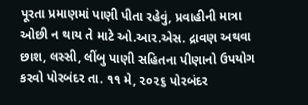પૂરતા પ્રમાણમાં પાણી પીતા રહેવું, પ્રવાહીની માત્રા ઓછી ન થાય તે માટે ઓ.આર.એસ. દ્રાવણ અથવા છાશ, લસ્સી, લીંબુ પાણી સહિતના પીણાનો ઉપયોગ કરવો પોરબંદર તા. ૧૧ મે, ૨૦૨૬ પોરબંદર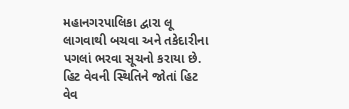મહાનગરપાલિકા દ્વારા લૂ લાગવાથી બચવા અને તકેદારીના પગલાં ભરવા સૂચનો કરાયા છે. હિટ વેવની સ્થિતિને જોતાં હિટ વેવ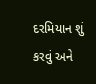દરમિયાન શું કરવું અને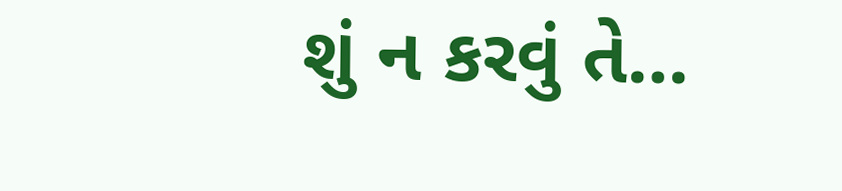શું ન કરવું તે…